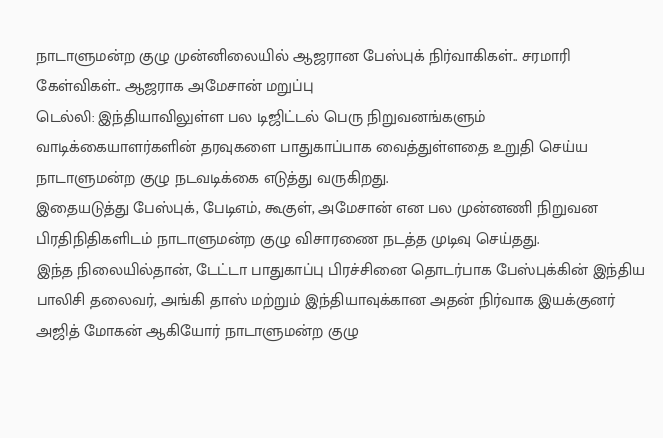நாடாளுமன்ற குழு முன்னிலையில் ஆஜரான பேஸ்புக் நிர்வாகிகள்.. சரமாரி கேள்விகள்.. ஆஜராக அமேசான் மறுப்பு
டெல்லி: இந்தியாவிலுள்ள பல டிஜிட்டல் பெரு நிறுவனங்களும் வாடிக்கையாளர்களின் தரவுகளை பாதுகாப்பாக வைத்துள்ளதை உறுதி செய்ய நாடாளுமன்ற குழு நடவடிக்கை எடுத்து வருகிறது.
இதையடுத்து பேஸ்புக், பேடிஎம், கூகுள், அமேசான் என பல முன்னணி நிறுவன பிரதிநிதிகளிடம் நாடாளுமன்ற குழு விசாரணை நடத்த முடிவு செய்தது.
இந்த நிலையில்தான், டேட்டா பாதுகாப்பு பிரச்சினை தொடர்பாக பேஸ்புக்கின் இந்திய பாலிசி தலைவர், அங்கி தாஸ் மற்றும் இந்தியாவுக்கான அதன் நிர்வாக இயக்குனர் அஜித் மோகன் ஆகியோர் நாடாளுமன்ற குழு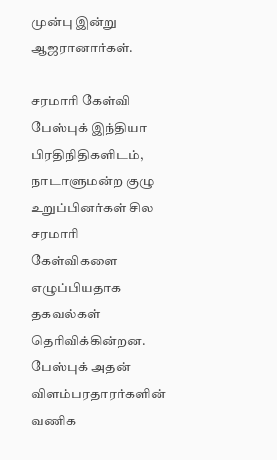முன்பு இன்று ஆஜரானார்கள்.

சரமாரி கேள்வி
பேஸ்புக் இந்தியா பிரதிநிதிகளிடம், நாடாளுமன்ற குழு உறுப்பினர்கள் சில சரமாரி கேள்விகளை எழுப்பியதாக தகவல்கள் தெரிவிக்கின்றன.
பேஸ்புக் அதன் விளம்பரதாரர்களின் வணிக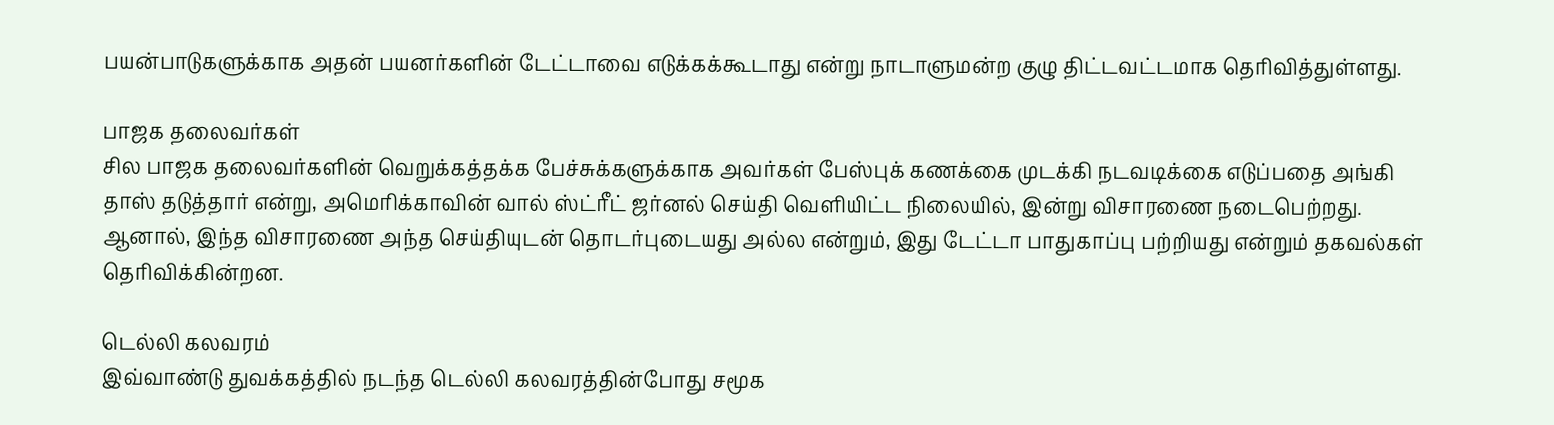பயன்பாடுகளுக்காக அதன் பயனர்களின் டேட்டாவை எடுக்கக்கூடாது என்று நாடாளுமன்ற குழு திட்டவட்டமாக தெரிவித்துள்ளது.

பாஜக தலைவர்கள்
சில பாஜக தலைவர்களின் வெறுக்கத்தக்க பேச்சுக்களுக்காக அவர்கள் பேஸ்புக் கணக்கை முடக்கி நடவடிக்கை எடுப்பதை அங்கி தாஸ் தடுத்தார் என்று, அமெரிக்காவின் வால் ஸ்ட்ரீட் ஜர்னல் செய்தி வெளியிட்ட நிலையில், இன்று விசாரணை நடைபெற்றது. ஆனால், இந்த விசாரணை அந்த செய்தியுடன் தொடர்புடையது அல்ல என்றும், இது டேட்டா பாதுகாப்பு பற்றியது என்றும் தகவல்கள் தெரிவிக்கின்றன.

டெல்லி கலவரம்
இவ்வாண்டு துவக்கத்தில் நடந்த டெல்லி கலவரத்தின்போது சமூக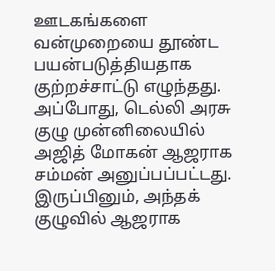ஊடகங்களை வன்முறையை தூண்ட பயன்படுத்தியதாக குற்றச்சாட்டு எழுந்தது. அப்போது, டெல்லி அரசு குழு முன்னிலையில் அஜித் மோகன் ஆஜராக சம்மன் அனுப்பப்பட்டது. இருப்பினும், அந்தக் குழுவில் ஆஜராக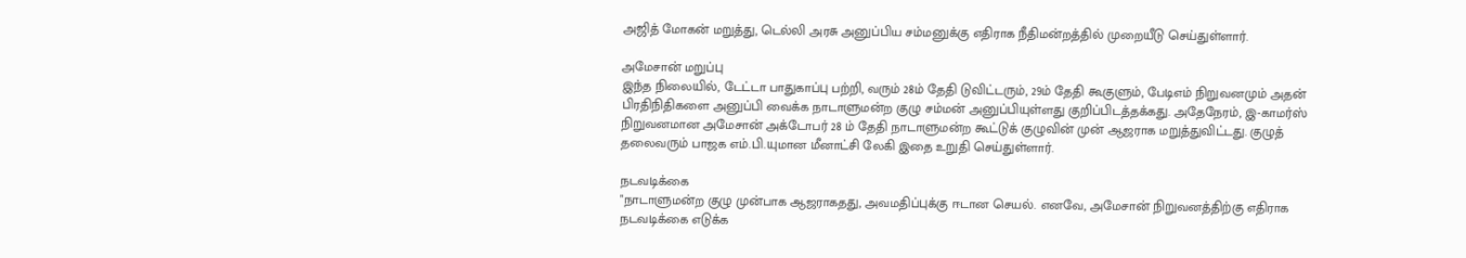அஜித் மோகன் மறுத்து, டெல்லி அரசு அனுப்பிய சம்மனுக்கு எதிராக நீதிமன்றத்தில் முறையீடு செய்துள்ளார்.

அமேசான் மறுப்பு
இந்த நிலையில், டேட்டா பாதுகாப்பு பற்றி, வரும் 28ம் தேதி டுவிட்டரும், 29ம் தேதி கூகுளும், பேடிஎம் நிறுவனமும் அதன் பிரதிநிதிகளை அனுப்பி வைக்க நாடாளுமன்ற குழு சம்மன் அனுப்பியுள்ளது குறிப்பிடத்தக்கது. அதேநேரம், இ-காமர்ஸ் நிறுவனமான அமேசான் அக்டோபர் 28 ம் தேதி நாடாளுமன்ற கூட்டுக் குழுவின் முன் ஆஜராக மறுத்துவிட்டது. குழுத் தலைவரும் பாஜக எம்.பி.யுமான மீனாட்சி லேகி இதை உறுதி செய்துள்ளார்.

நடவடிக்கை
"நாடாளுமன்ற குழு முன்பாக ஆஜராகதது, அவமதிப்புக்கு ஈடான செயல். எனவே, அமேசான் நிறுவனத்திற்கு எதிராக நடவடிக்கை எடுக்க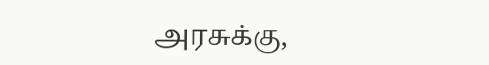அரசுக்கு,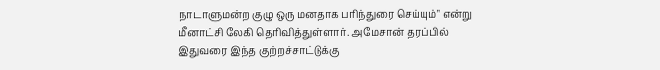நாடாளுமன்ற குழு ஒரு மனதாக பரிந்துரை செய்யும்" என்று மீனாட்சி லேகி தெரிவித்துள்ளார். அமேசான் தரப்பில் இதுவரை இந்த குற்றச்சாட்டுக்கு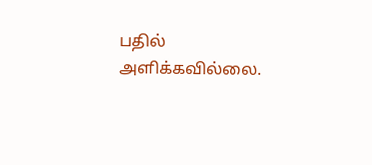பதில் அளிக்கவில்லை.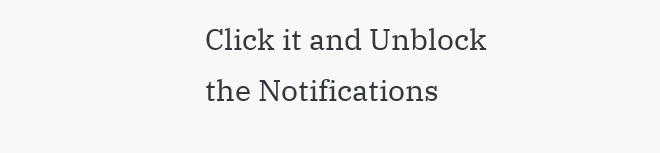Click it and Unblock the Notifications